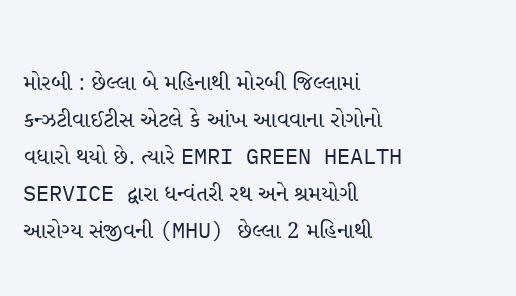મોરબી : છેલ્લા બે મહિનાથી મોરબી જિલ્લામાં કન્ઝટીવાઈટીસ એટલે કે આંખ આવવાના રોગોનો વધારો થયો છે. ત્યારે EMRI GREEN HEALTH SERVICE દ્વારા ધન્વંતરી રથ અને શ્રમયોગી આરોગ્ય સંજીવની (MHU) છેલ્લા 2 મહિનાથી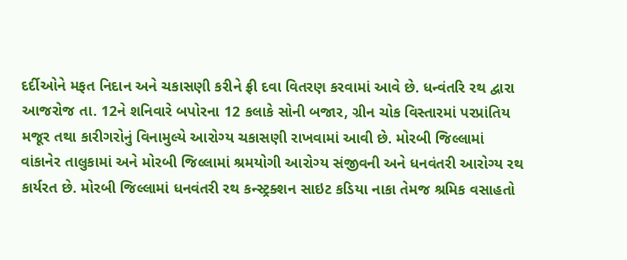દર્દીઓને મફત નિદાન અને ચકાસણી કરીને ફ્રી દવા વિતરણ કરવામાં આવે છે. ધન્વંતરિ રથ દ્વારા આજરોજ તા. 12ને શનિવારે બપોરના 12 કલાકે સોની બજાર, ગ્રીન ચોક વિસ્તારમાં પરપ્રાંતિય મજૂર તથા કારીગરોનું વિનામુલ્યે આરોગ્ય ચકાસણી રાખવામાં આવી છે. મોરબી જિલ્લામાં વાંકાનેર તાલુકામાં અને મોરબી જિલ્લામાં શ્રમયોગી આરોગ્ય સંજીવની અને ધનવંતરી આરોગ્ય રથ કાર્યરત છે. મોરબી જિલ્લામાં ધનવંતરી રથ કન્સ્ટ્રક્શન સાઇટ કડિયા નાકા તેમજ શ્રમિક વસાહતો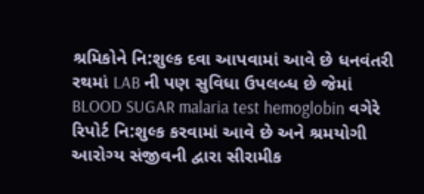શ્રમિકોને નિ:શુલ્ક દવા આપવામાં આવે છે ધનવંતરી રથમાં LAB ની પણ સુવિધા ઉપલબ્ધ છે જેમાં BLOOD SUGAR malaria test hemoglobin વગેરે રિપોર્ટ નિ:શુલ્ક કરવામાં આવે છે અને શ્રમયોગી આરોગ્ય સંજીવની દ્વારા સીરામીક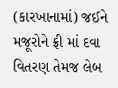(કારખાનામાં) જઈને મજૂરોને ફ્રી માં દવા વિતરણ તેમજ લેબ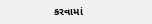કરવામાં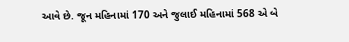આવે છે. જૂન મહિનામાં 170 અને જુલાઈ મહિનામાં 568 એ બે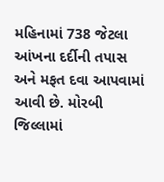મહિનામાં 738 જેટલા આંખના દર્દીની તપાસ અને મફત દવા આપવામાં આવી છે. મોરબી જિલ્લામાં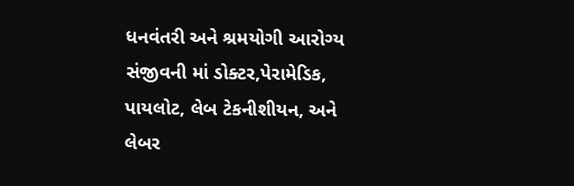ધનવંતરી અને શ્રમયોગી આરોગ્ય સંજીવની માં ડોક્ટર,પેરામેડિક, પાયલોટ, લેબ ટેકનીશીયન, અને લેબર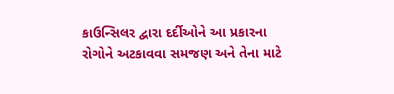કાઉન્સિલર દ્વારા દર્દીઓને આ પ્રકારના રોગોને અટકાવવા સમજણ અને તેના માટે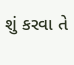શું કરવા તે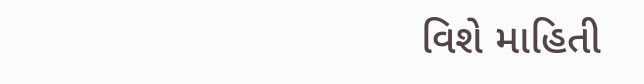વિશે માહિતી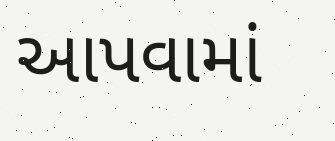આપવામાં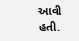આવી હતી.